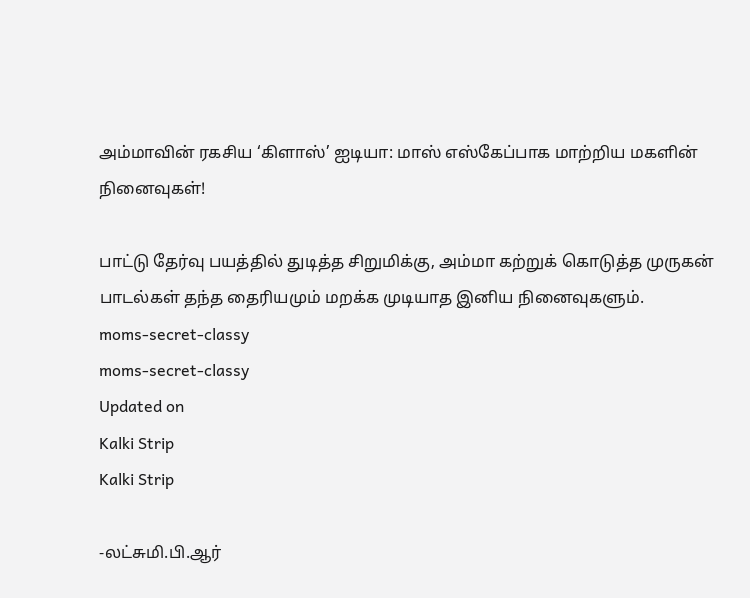அம்மாவின் ரகசிய ‘கிளாஸ்’ ஐடியா: மாஸ் எஸ்கேப்பாக மாற்றிய மகளின் நினைவுகள்!

பாட்டு தேர்வு பயத்தில் துடித்த சிறுமிக்கு, அம்மா கற்றுக் கொடுத்த முருகன் பாடல்கள் தந்த தைரியமும் மறக்க முடியாத இனிய நினைவுகளும்.
moms-secret-classy
moms-secret-classy
Updated on
Kalki Strip
Kalki Strip

-லட்சுமி.பி.ஆர்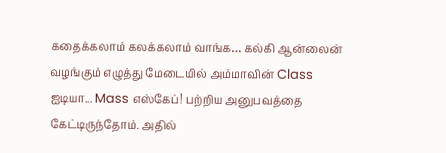கதைக்கலாம் கலக்கலாம் வாங்க… கல்கி ஆன்லைன் வழங்கும் எழுத்து மேடையில் அம்மாவின் Class ஐடியா... Mass எஸ்கேப்! பற்றிய அனுபவத்தை கேட்டிருந்தோம். அதில்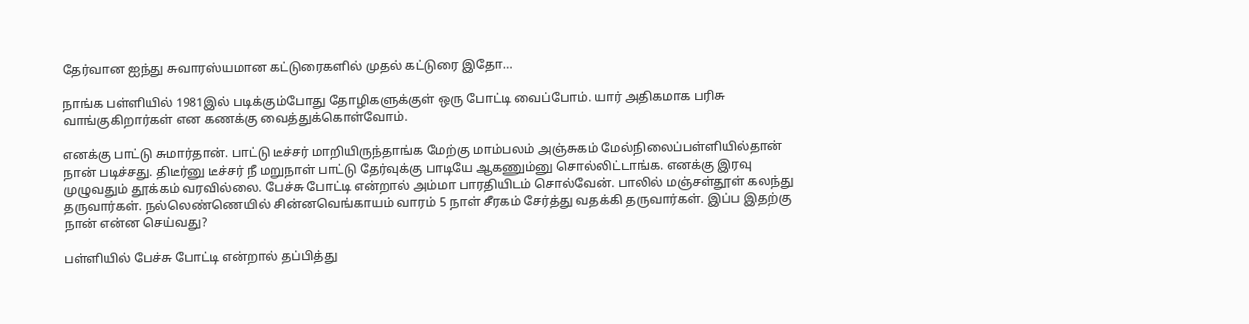தேர்வான ஐந்து சுவாரஸ்யமான கட்டுரைகளில் முதல் கட்டுரை இதோ…

நாங்க பள்ளியில் 1981இல் படிக்கும்போது தோழிகளுக்குள் ஒரு போட்டி வைப்போம். யார் அதிகமாக பரிசு வாங்குகிறார்கள் என கணக்கு வைத்துக்கொள்வோம்.

எனக்கு பாட்டு சுமார்தான். பாட்டு டீச்சர் மாறியிருந்தாங்க மேற்கு மாம்பலம் அஞ்சுகம் மேல்நிலைப்பள்ளியில்தான் நான் படிச்சது. திடீர்னு டீச்சர் நீ மறுநாள் பாட்டு தேர்வுக்கு பாடியே ஆகணும்னு சொல்லிட்டாங்க. எனக்கு இரவு முழுவதும் தூக்கம் வரவில்லை. பேச்சு போட்டி என்றால் அம்மா பாரதியிடம் சொல்வேன். பாலில் மஞ்சள்தூள் கலந்து தருவார்கள். நல்லெண்ணெயில் சின்னவெங்காயம் வாரம் 5 நாள் சீரகம் சேர்த்து வதக்கி தருவார்கள். இப்ப இதற்கு நான் என்ன செய்வது?

பள்ளியில் பேச்சு போட்டி என்றால் தப்பித்து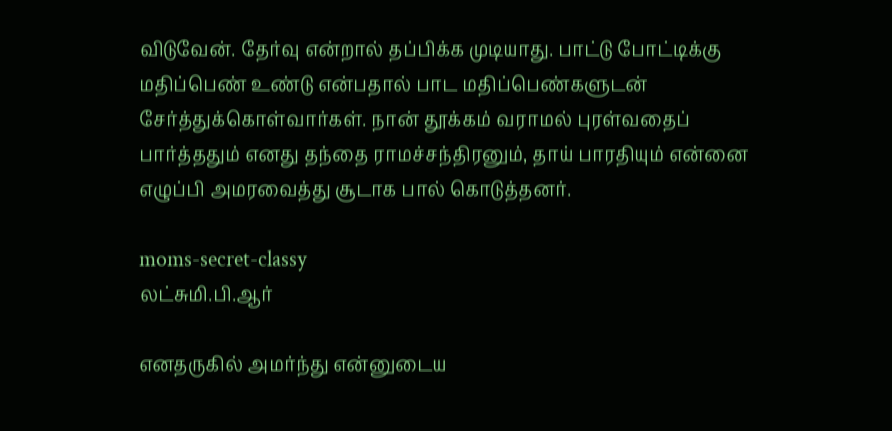விடுவேன். தேர்வு என்றால் தப்பிக்க முடியாது. பாட்டு போட்டிக்கு மதிப்பெண் உண்டு என்பதால் பாட மதிப்பெண்களுடன் சேர்த்துக்கொள்வார்கள். நான் தூக்கம் வராமல் புரள்வதைப் பார்த்ததும் எனது தந்தை ராமச்சந்திரனும், தாய் பாரதியும் என்னை எழுப்பி அமரவைத்து சூடாக பால் கொடுத்தனர்.

moms-secret-classy
லட்சுமி.பி.ஆர்

எனதருகில் அமர்ந்து என்னுடைய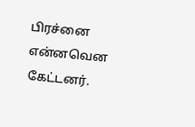பிரச்னை என்னவென கேட்டனர்.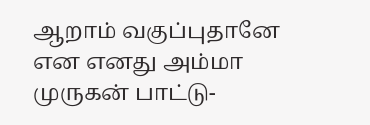ஆறாம் வகுப்புதானே என எனது அம்மா முருகன் பாட்டு-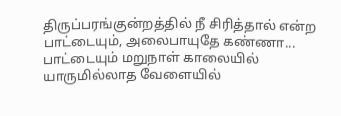திருப்பரங்குன்றத்தில் நீ சிரித்தால் என்ற பாட்டையும், அலைபாயுதே கண்ணா... பாட்டையும் மறுநாள் காலையில் யாருமில்லாத வேளையில்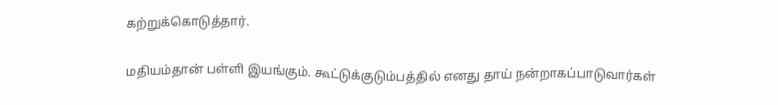கற்றுக்கொடுத்தார்.

மதியம்தான் பள்ளி இயங்கும். கூட்டுக்குடும்பத்தில் எனது தாய் நன்றாகப்பாடுவார்கள்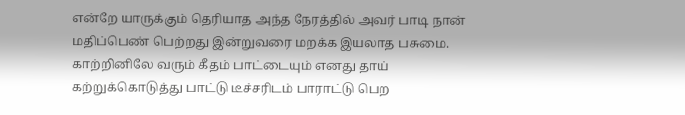என்றே யாருக்கும் தெரியாத அந்த நேரத்தில் அவர் பாடி நான் மதிப்பெண் பெற்றது இன்றுவரை மறக்க இயலாத பசுமை. காற்றினிலே வரும் கீதம் பாட்டையும் எனது தாய் கற்றுக்கொடுத்து பாட்டு டீச்சரிடம் பாராட்டு பெற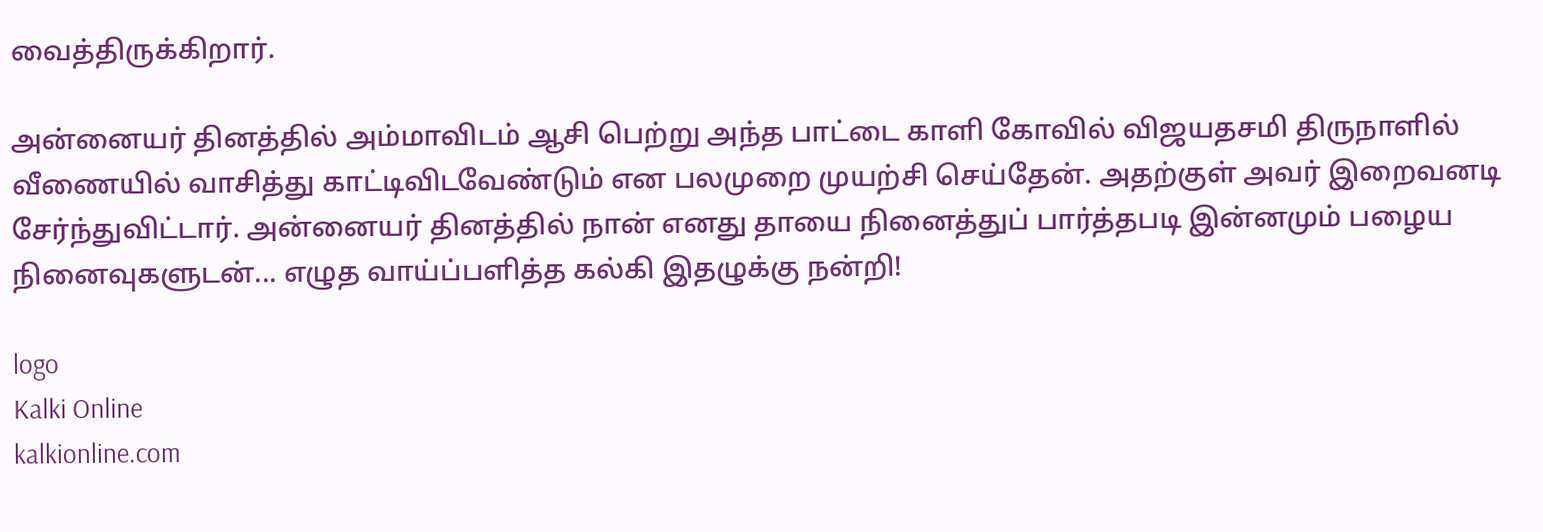வைத்திருக்கிறார்.

அன்னையர் தினத்தில் அம்மாவிடம் ஆசி பெற்று அந்த பாட்டை காளி கோவில் விஜயதசமி திருநாளில் வீணையில் வாசித்து காட்டிவிடவேண்டும் என பலமுறை முயற்சி செய்தேன். அதற்குள் அவர் இறைவனடி சேர்ந்துவிட்டார். அன்னையர் தினத்தில் நான் எனது தாயை நினைத்துப் பார்த்தபடி இன்னமும் பழைய நினைவுகளுடன்... எழுத வாய்ப்பளித்த கல்கி இதழுக்கு நன்றி!

logo
Kalki Online
kalkionline.com